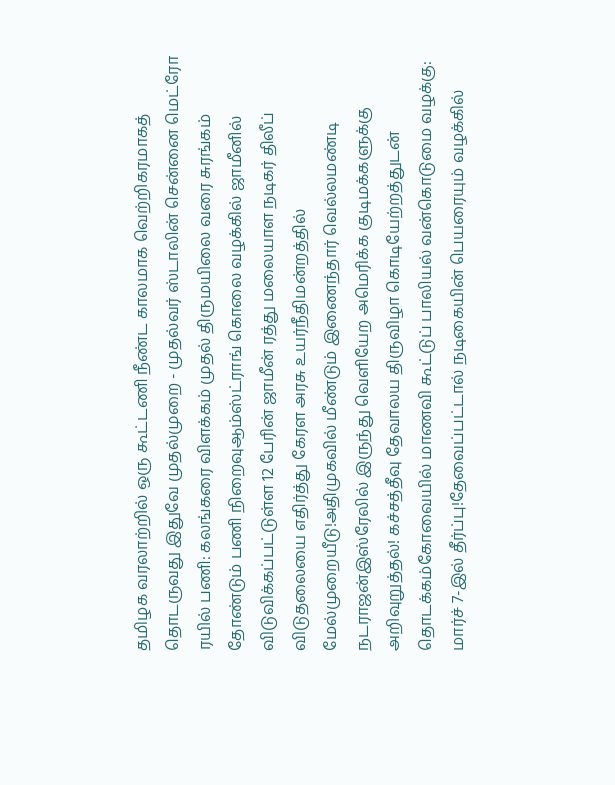தமிழக வரலாற்றில் ஒரு கூட்டணி நீண்ட காலமாக வெற்றிகரமாகத் தொடருவது இதுவே முதல்முறை - முதல்வர் ஸ்டாலின் சென்னை மெட்ரோ ரயில் பணி: கலங்கரை விளக்கம் முதல் திருமயிலை வரை சுரங்கம் தோண்டும் பணி நிறைவுஆம்ஸ்ட்ராங் கொலை வழக்கில் ஜாமீனில் விடுவிக்கப்பட்டுள்ள 12 பேரின் ஜாமீன் ரத்து மலையாள நடிகர் திலீப் விடுதலையை எதிர்த்து கேரள அரசு உயர்நீதிமன்றத்தில் மேல்முறையீடு!அதிமுகவில் மீண்டும் இணைந்தார் வெல்லமண்டி நடராஜன்இஸ்ரேலில் இருந்து வெளியேற அமெரிக்க குடிமக்களுக்கு அறிவுறுத்தல்! கச்சத்தீவு தேவாலய திருவிழா கொடியேற்றத்துடன் தொடக்கம்கோவையில் மாணவி கூட்டுப் பாலியல் வன்கொடுமை வழக்கு: மார்ச் 7-இல் தீர்ப்பு!தேவைப்பட்டால் நடிகையின் பெயரையும் வழக்கில்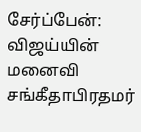சேர்ப்பேன்: விஜய்யின் மனைவி சங்கீதாபிரதமர்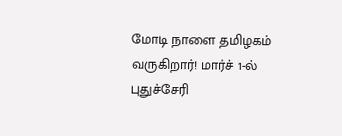மோடி நாளை தமிழகம் வருகிறார்! மார்ச் 1-ல் புதுச்சேரி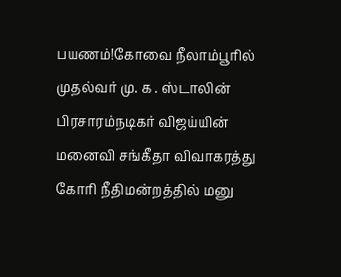பயணம்!கோவை நீலாம்பூரில் முதல்வர் மு. க . ஸ்டாலின் பிரசாரம்நடிகர் விஜய்யின் மனைவி சங்கீதா விவாகரத்து கோரி நீதிமன்றத்தில் மனு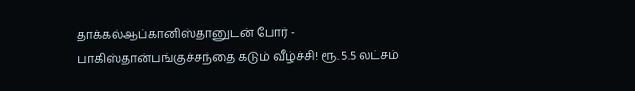தாக்கல்ஆப்கானிஸ்தானுடன் போர் - பாகிஸ்தான்பங்குச்சந்தை கடும் வீழ்ச்சி! ரூ. 5.5 லட்சம்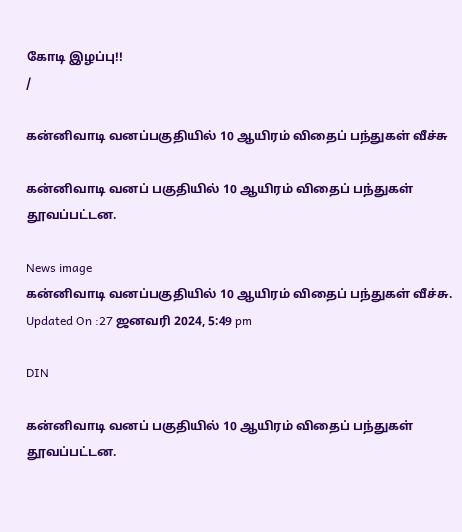கோடி இழப்பு!!
/

கன்னிவாடி வனப்பகுதியில் 10 ஆயிரம் விதைப் பந்துகள் வீச்சு

கன்னிவாடி வனப் பகுதியில் 10 ஆயிரம் விதைப் பந்துகள் தூவப்பட்டன.

News image
கன்னிவாடி வனப்பகுதியில் 10 ஆயிரம் விதைப் பந்துகள் வீச்சு.
Updated On :27 ஜனவரி 2024, 5:49 pm

DIN

கன்னிவாடி வனப் பகுதியில் 10 ஆயிரம் விதைப் பந்துகள் தூவப்பட்டன.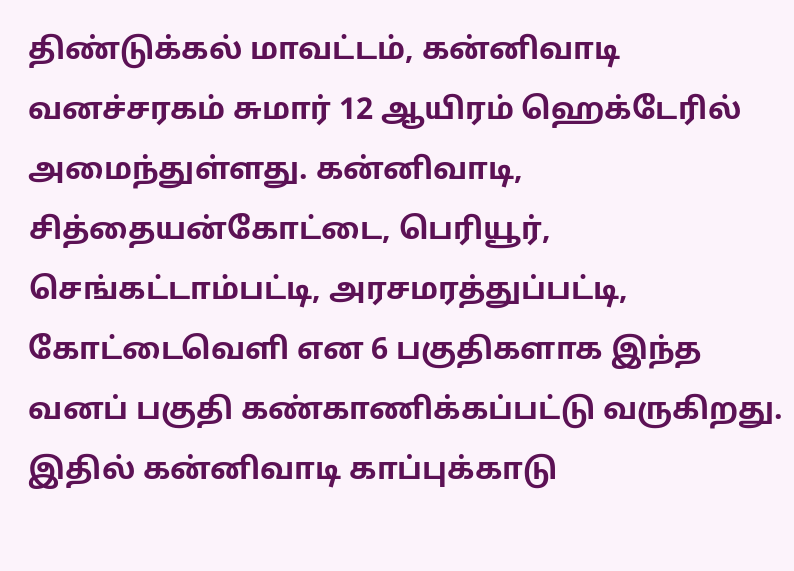திண்டுக்கல் மாவட்டம், கன்னிவாடி வனச்சரகம் சுமார் 12 ஆயிரம் ஹெக்டேரில் அமைந்துள்ளது. கன்னிவாடி, சித்தையன்கோட்டை, பெரியூர், செங்கட்டாம்பட்டி, அரசமரத்துப்பட்டி, கோட்டைவெளி என 6 பகுதிகளாக இந்த வனப் பகுதி கண்காணிக்கப்பட்டு வருகிறது. இதில் கன்னிவாடி காப்புக்காடு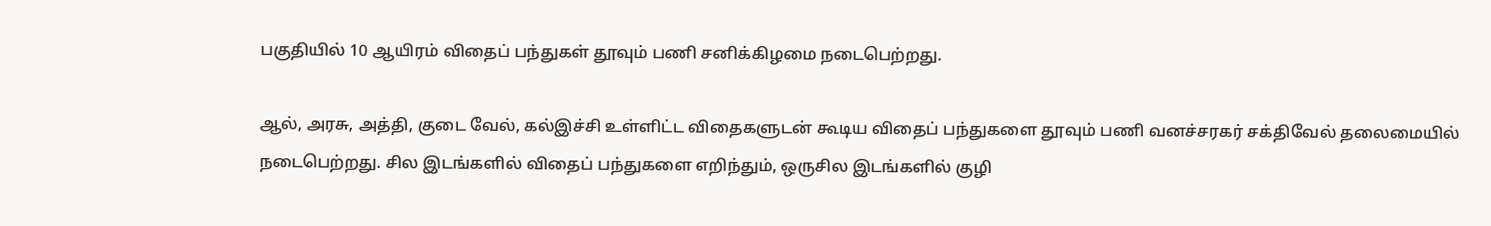பகுதியில் 10 ஆயிரம் விதைப் பந்துகள் தூவும் பணி சனிக்கிழமை நடைபெற்றது.

ஆல், அரசு, அத்தி, குடை வேல், கல்இச்சி உள்ளிட்ட விதைகளுடன் கூடிய விதைப் பந்துகளை தூவும் பணி வனச்சரகர் சக்திவேல் தலைமையில் நடைபெற்றது. சில இடங்களில் விதைப் பந்துகளை எறிந்தும், ஒருசில இடங்களில் குழி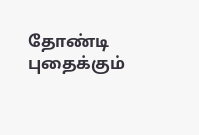தோண்டி புதைக்கும்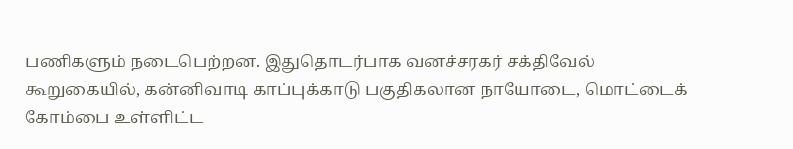பணிகளும் நடைபெற்றன. இதுதொடர்பாக வனச்சரகர் சக்திவேல் கூறுகையில், கன்னிவாடி காப்புக்காடு பகுதிகலான நாயோடை, மொட்டைக் கோம்பை உள்ளிட்ட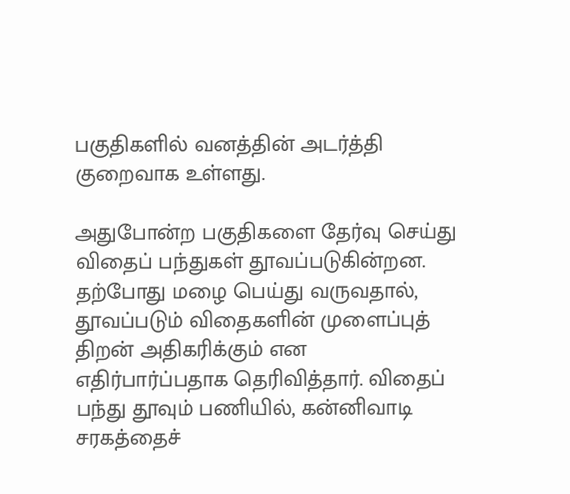பகுதிகளில் வனத்தின் அடர்த்தி குறைவாக உள்ளது.

அதுபோன்ற பகுதிகளை தேர்வு செய்து விதைப் பந்துகள் தூவப்படுகின்றன. தற்போது மழை பெய்து வருவதால், தூவப்படும் விதைகளின் முளைப்புத் திறன் அதிகரிக்கும் என எதிர்பார்ப்பதாக தெரிவித்தார். விதைப் பந்து தூவும் பணியில், கன்னிவாடி சரகத்தைச்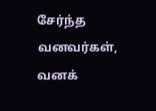சேர்ந்த வனவர்கள், வனக்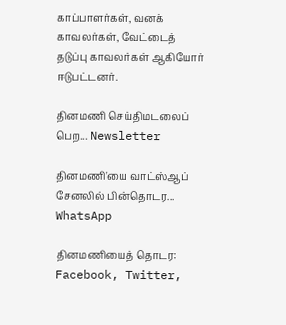காப்பாளர்கள், வனக் காவலர்கள், வேட்டைத் தடுப்பு காவலர்கள் ஆகியோர் ஈடுபட்டனர்.

தினமணி செய்திமடலைப் பெற... Newsletter

தினமணி'யை வாட்ஸ்ஆப் சேனலில் பின்தொடர... WhatsApp

தினமணியைத் தொடர: Facebook, Twitter,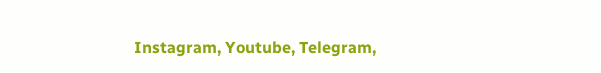Instagram, Youtube, Telegram,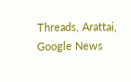Threads, Arattai, Google News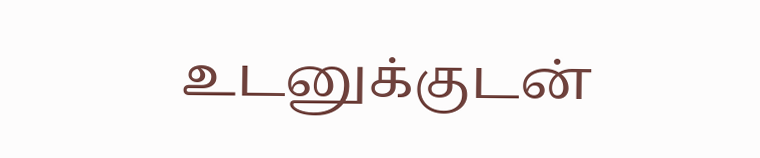உடனுக்குடன்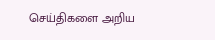செய்திகளை அறிய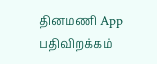தினமணி App பதிவிறக்கம்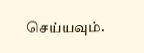செய்யவும்.